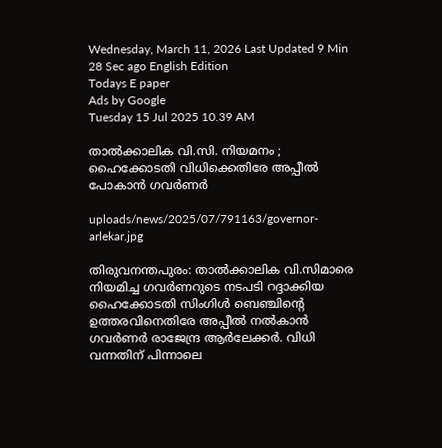Wednesday, March 11, 2026 Last Updated 9 Min 28 Sec ago English Edition
Todays E paper
Ads by Google
Tuesday 15 Jul 2025 10.39 AM

താല്‍ക്കാലിക വി.സി. നിയമനം ; ഹൈക്കോടതി വിധിക്കെതിരേ അപ്പീല്‍ പോകാന്‍ ഗവര്‍ണര്‍

uploads/news/2025/07/791163/governor-arlekar.jpg

തിരുവനന്തപുരം: താല്‍ക്കാലിക വി.സിമാരെ നിയമിച്ച ഗവര്‍ണറുടെ നടപടി റദ്ദാക്കിയ ഹൈക്കോടതി സിംഗിള്‍ ബെഞ്ചിന്റെ ഉത്തരവിനെതിരേ അപ്പീല്‍ നല്‍കാന്‍ ഗവര്‍ണര്‍ രാജേന്ദ്ര ആര്‍ലേക്കര്‍. വിധി വന്നതിന് പിന്നാലെ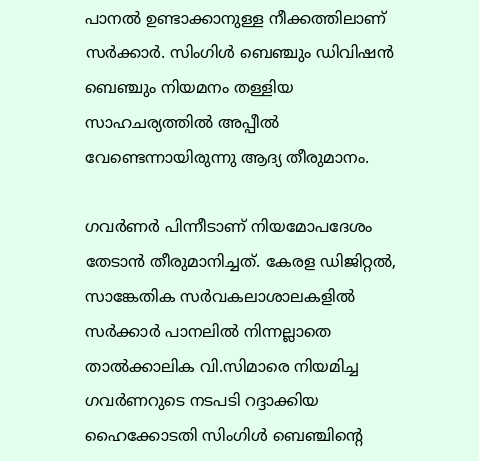പാനല്‍ ഉണ്ടാക്കാനുള്ള നീക്കത്തിലാണ് സര്‍ക്കാര്‍. സിംഗിള്‍ ബെഞ്ചും ഡിവിഷന്‍ ബെഞ്ചും നിയമനം തള്ളിയ സാഹചര്യത്തില്‍ അപ്പീല്‍ വേണ്ടെന്നായിരുന്നു ആദ്യ തീരുമാനം.

ഗവര്‍ണര്‍ പിന്നീടാണ് നിയമോപദേശം തേടാന്‍ തീരുമാനിച്ചത്. കേരള ഡിജിറ്റല്‍, സാങ്കേതിക സര്‍വകലാശാലകളില്‍ സര്‍ക്കാര്‍ പാനലില്‍ നിന്നല്ലാതെ താല്‍ക്കാലിക വി.സിമാരെ നിയമിച്ച ഗവര്‍ണറുടെ നടപടി റദ്ദാക്കിയ ഹൈക്കോടതി സിംഗിള്‍ ബെഞ്ചിന്റെ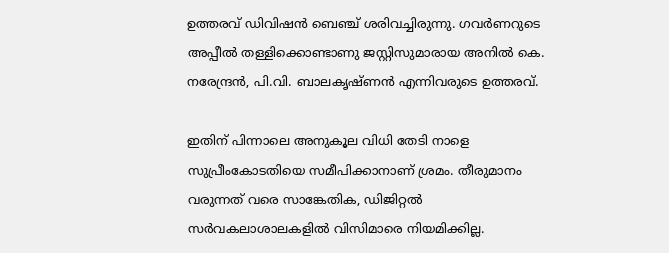ഉത്തരവ് ഡിവിഷന്‍ ബെഞ്ച് ശരിവച്ചിരുന്നു. ഗവര്‍ണറുടെ അപ്പീല്‍ തള്ളിക്കൊണ്ടാണു ജസ്റ്റിസുമാരായ അനില്‍ കെ. നരേന്ദ്രന്‍, പി.വി. ബാലകൃഷ്ണന്‍ എന്നിവരുടെ ഉത്തരവ്.

ഇതിന് പിന്നാലെ അനുകൂല വിധി തേടി നാളെ സുപ്രീംകോടതിയെ സമീപിക്കാനാണ് ശ്രമം. തീരുമാനം വരുന്നത് വരെ സാങ്കേതിക, ഡിജിറ്റല്‍ സര്‍വകലാശാലകളില്‍ വിസിമാരെ നിയമിക്കില്ല.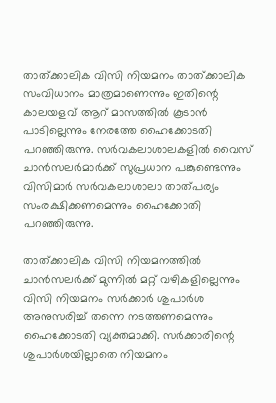താത്ക്കാലിക വിസി നിയമനം താത്ക്കാലിക സംവിധാനം മാത്രമാണെന്നും ഇതിന്റെ കാലയളവ് ആറ് മാസത്തില്‍ കൂടാന്‍ പാടില്ലെന്നും നേരത്തേ ഹൈക്കോടതി പറഞ്ഞിരുന്നു. സര്‍വകലാശാലകളില്‍ വൈസ് ചാന്‍സലര്‍മാര്‍ക്ക് സുപ്രധാന പങ്കുണ്ടെന്നും വിസിമാര്‍ സര്‍വകലാശാലാ താത്പര്യം സംരക്ഷിക്കണമെന്നും ഹൈക്കോതി പറഞ്ഞിരുന്നു.

താത്ക്കാലിക വിസി നിയമനത്തില്‍ ചാന്‍സലര്‍ക്ക് മുന്നില്‍ മറ്റ് വഴികളില്ലെന്നും വിസി നിയമനം സര്‍ക്കാര്‍ ശുപാര്‍ശ അനുസരിച്ച് തന്നെ നടത്തണമെന്നും ഹൈക്കോടതി വ്യക്തമാക്കി. സര്‍ക്കാരിന്റെ ശുപാര്‍ശയില്ലാതെ നിയമനം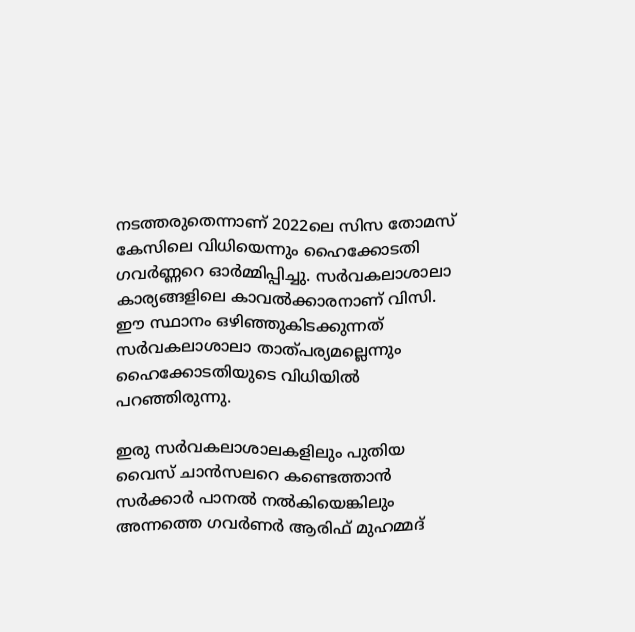നടത്തരുതെന്നാണ് 2022ലെ സിസ തോമസ് കേസിലെ വിധിയെന്നും ഹൈക്കോടതി ഗവര്‍ണ്ണറെ ഓര്‍മ്മിപ്പിച്ചു. സര്‍വകലാശാലാ കാര്യങ്ങളിലെ കാവല്‍ക്കാരനാണ് വിസി. ഈ സ്ഥാനം ഒഴിഞ്ഞുകിടക്കുന്നത് സര്‍വകലാശാലാ താത്പര്യമല്ലെന്നും ഹൈക്കോടതിയുടെ വിധിയില്‍ പറഞ്ഞിരുന്നു.

ഇരു സര്‍വകലാശാലകളിലും പുതിയ വൈസ് ചാന്‍സലറെ കണ്ടെത്താന്‍ സര്‍ക്കാര്‍ പാനല്‍ നല്‍കിയെങ്കിലും അന്നത്തെ ഗവര്‍ണര്‍ ആരിഫ് മുഹമ്മദ്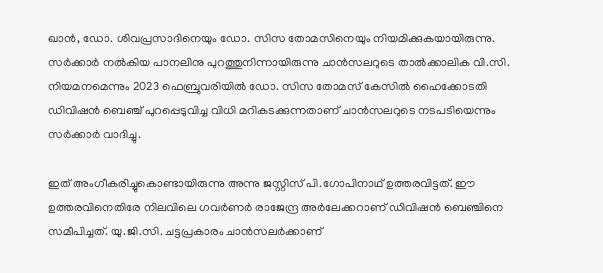ഖാന്‍, ഡോ. ശിവപ്രസാദിനെയും ഡോ. സിസ തോമസിനെയും നിയമിക്കുകയായിരുന്നു. സര്‍ക്കാര്‍ നല്‍കിയ പാനലിനു പുറത്തുനിന്നായിരുന്നു ചാന്‍സലറുടെ താല്‍ക്കാലിക വി.സി. നിയമനമെന്നും 2023 ഫെബ്രുവരിയില്‍ ഡോ. സിസ തോമസ് കേസില്‍ ഹൈക്കോടതി ഡിവിഷന്‍ ബെഞ്ച് പുറപ്പെടുവിച്ച വിധി മറികടക്കുന്നതാണ് ചാന്‍സലറുടെ നടപടിയെന്നും സര്‍ക്കാര്‍ വാദിച്ചു.

ഇത് അംഗീകരിച്ചുകൊണ്ടായിരുന്നു അന്നു ജസ്റ്റിസ് പി.ഗോപിനാഥ് ഉത്തരവിട്ടത്. ഈ ഉത്തരവിനെതിരേ നിലവിലെ ഗവര്‍ണര്‍ രാജേന്ദ്ര അര്‍ലേക്കറാണ് ഡിവിഷന്‍ ബെഞ്ചിനെ സമീപിച്ചത്. യു.ജി.സി. ചട്ടപ്രകാരം ചാന്‍സലര്‍ക്കാണ്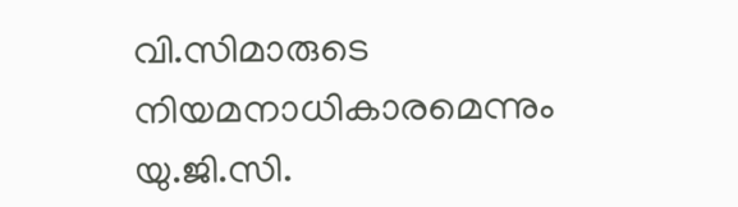വി.സിമാരുടെ നിയമനാധികാരമെന്നും യു.ജി.സി.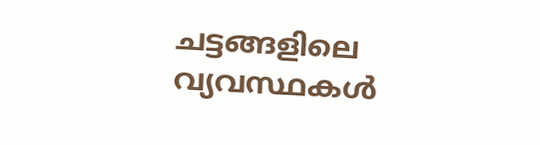ചട്ടങ്ങളിലെ വ്യവസ്ഥകള്‍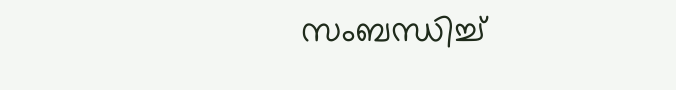സംബന്ധിച്ച്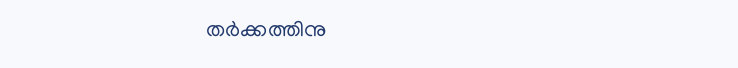തര്‍ക്കത്തിനു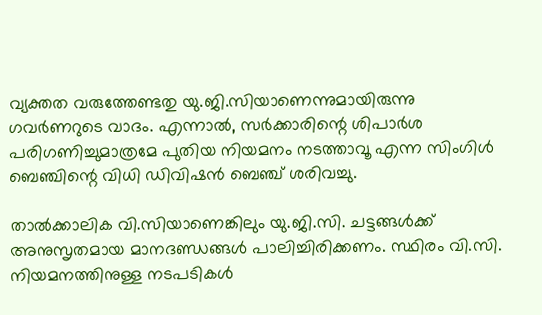വ്യക്തത വരുത്തേണ്ടതു യു.ജി.സിയാണെന്നുമായിരുന്നു ഗവര്‍ണറുടെ വാദം. എന്നാല്‍, സര്‍ക്കാരിന്റെ ശിപാര്‍ശ പരിഗണിച്ചുമാത്രമേ പുതിയ നിയമനം നടത്താവൂ എന്ന സിംഗിള്‍ ബെഞ്ചിന്റെ വിധി ഡിവിഷന്‍ ബെഞ്ച് ശരിവച്ചു.

താല്‍ക്കാലിക വി.സിയാണെങ്കിലും യു.ജി.സി. ചട്ടങ്ങള്‍ക്ക് അനുസൃതമായ മാനദണ്ഡങ്ങള്‍ പാലിച്ചിരിക്കണം. സ്ഥിരം വി.സി. നിയമനത്തിനുള്ള നടപടികള്‍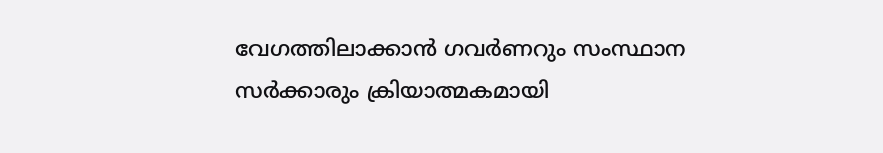വേഗത്തിലാക്കാന്‍ ഗവര്‍ണറും സംസ്ഥാന സര്‍ക്കാരും ക്രിയാത്മകമായി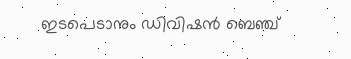ഇടപെടാനും ഡിവിഷന്‍ ബെഞ്ച്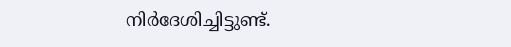നിര്‍ദേശിച്ചിട്ടുണ്ട്.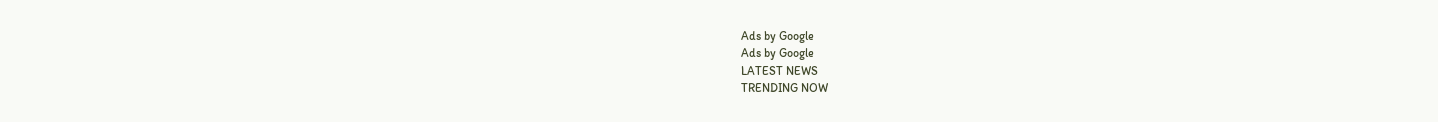Ads by Google
Ads by Google
LATEST NEWS
TRENDING NOW